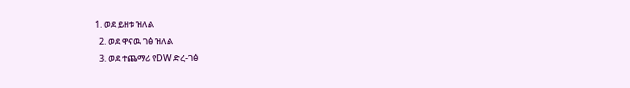1. ወደ ይዘቱ ዝለል
  2. ወደ ዋናዉ ገፅ ዝለል
  3. ወደ ተጨማሪ የDW ድረ-ገፅ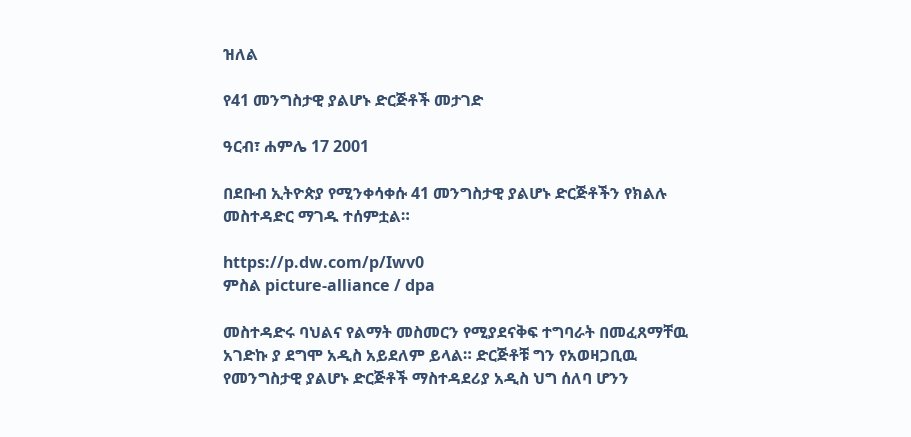ዝለል

የ41 መንግስታዊ ያልሆኑ ድርጅቶች መታገድ

ዓርብ፣ ሐምሌ 17 2001

በደቡብ ኢትዮጵያ የሚንቀሳቀሱ 41 መንግስታዊ ያልሆኑ ድርጅቶችን የክልሉ መስተዳድር ማገዱ ተሰምቷል።

https://p.dw.com/p/Iwv0
ምስል picture-alliance / dpa

መስተዳድሩ ባህልና የልማት መስመርን የሚያደናቅፍ ተግባራት በመፈጸማቸዉ አገድኩ ያ ደግሞ አዲስ አይደለም ይላል። ድርጅቶቹ ግን የአወዛጋቢዉ የመንግስታዊ ያልሆኑ ድርጅቶች ማስተዳደሪያ አዲስ ህግ ሰለባ ሆንን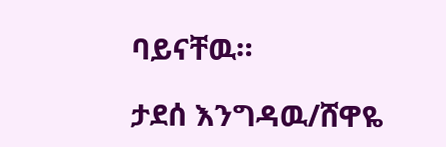ባይናቸዉ።

ታደሰ እንግዳዉ/ሸዋዬ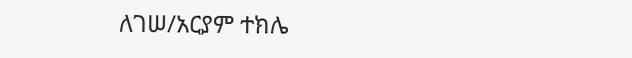ለገሠ/አርያም ተክሌ